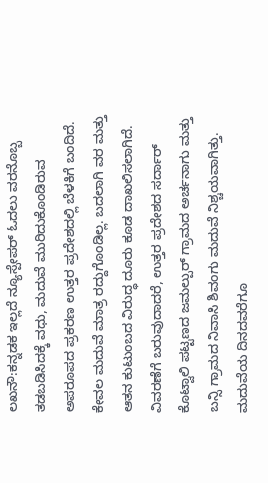ಲಖನೌ:ಕನ್ನಡಕ ಇಲ್ಲದೆ ನ್ಯೂಸ್ಪೇಪರ್ ಓದಲು ವರನೊಬ್ಬ ತಡಬಡಿಸಿದಕ್ಕೆ ವಧು, ಮದುವೆ ಮುರಿದುಕೊಂಡಿರುವ ಅಪರೂಪದ ಪ್ರಕರಣ ಉತ್ತರ ಪ್ರದೇಶದಲ್ಲಿ ಬೆಳಕಿಗೆ ಬಂದಿದೆ.
ಕೇವಲ ಮದುವೆ ಮಾತ್ರ ರದ್ದುಗೊಂಡಿಲ್ಲ. ಬದಲಾಗಿ ವರ ಮತ್ತು ಆತನ ಕುಟುಂಬದ ವಿರುದ್ಧ ದೂರು ಕೂಡ ದಾಖಲಿಸಲಾಗಿದೆ.
ವಿವರಣೆಗೆ ಬರುವುದಾದರೆ, ಉತ್ತರ ಪ್ರದೇಶದ ಸರ್ದಾರ್ ಕೊಟ್ವಾಲಿ ಪಟ್ಟಣದ ಜಮಲ್ಪುರ್ ಗ್ರಾಮದ ಅರ್ಚನಾಗು ಮತ್ತು ಬನ್ಸಿ ಗ್ರಾಮದ ನಿವಾಸಿ ಶಿವಂಗು ಮದುವೆ ನಿಶ್ಚಯವಾಗಿತ್ತು. ಮದುವೆಯ ದಿನದವರೆಗೂ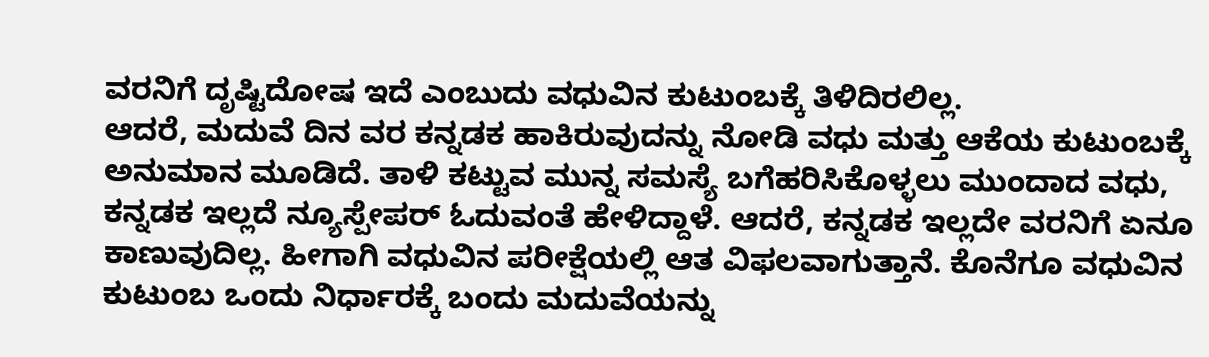ವರನಿಗೆ ದೃಷ್ಟಿದೋಷ ಇದೆ ಎಂಬುದು ವಧುವಿನ ಕುಟುಂಬಕ್ಕೆ ತಿಳಿದಿರಲಿಲ್ಲ.
ಆದರೆ, ಮದುವೆ ದಿನ ವರ ಕನ್ನಡಕ ಹಾಕಿರುವುದನ್ನು ನೋಡಿ ವಧು ಮತ್ತು ಆಕೆಯ ಕುಟುಂಬಕ್ಕೆ ಅನುಮಾನ ಮೂಡಿದೆ. ತಾಳಿ ಕಟ್ಟುವ ಮುನ್ನ ಸಮಸ್ಯೆ ಬಗೆಹರಿಸಿಕೊಳ್ಳಲು ಮುಂದಾದ ವಧು, ಕನ್ನಡಕ ಇಲ್ಲದೆ ನ್ಯೂಸ್ಪೇಪರ್ ಓದುವಂತೆ ಹೇಳಿದ್ದಾಳೆ. ಆದರೆ, ಕನ್ನಡಕ ಇಲ್ಲದೇ ವರನಿಗೆ ಏನೂ ಕಾಣುವುದಿಲ್ಲ. ಹೀಗಾಗಿ ವಧುವಿನ ಪರೀಕ್ಷೆಯಲ್ಲಿ ಆತ ವಿಫಲವಾಗುತ್ತಾನೆ. ಕೊನೆಗೂ ವಧುವಿನ ಕುಟುಂಬ ಒಂದು ನಿರ್ಧಾರಕ್ಕೆ ಬಂದು ಮದುವೆಯನ್ನು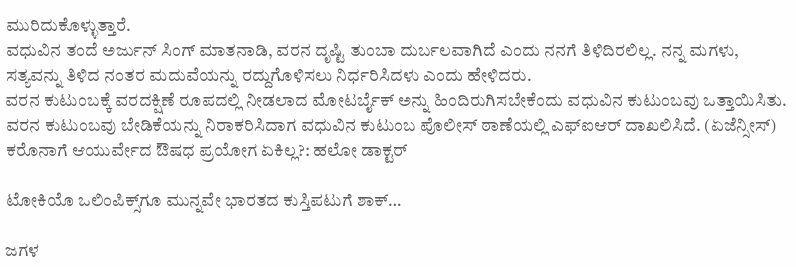ಮುರಿದುಕೊಳ್ಳುತ್ತಾರೆ.
ವಧುವಿನ ತಂದೆ ಅರ್ಜುನ್ ಸಿಂಗ್ ಮಾತನಾಡಿ, ವರನ ದೃಷ್ಟಿ ತುಂಬಾ ದುರ್ಬಲವಾಗಿದೆ ಎಂದು ನನಗೆ ತಿಳಿದಿರಲಿಲ್ಲ. ನನ್ನ ಮಗಳು, ಸತ್ಯವನ್ನು ತಿಳಿದ ನಂತರ ಮದುವೆಯನ್ನು ರದ್ದುಗೊಳಿಸಲು ನಿರ್ಧರಿಸಿದಳು ಎಂದು ಹೇಳಿದರು.
ವರನ ಕುಟುಂಬಕ್ಕೆ ವರದಕ್ಷಿಣೆ ರೂಪದಲ್ಲಿ ನೀಡಲಾದ ಮೋಟರ್ಬೈಕ್ ಅನ್ನು ಹಿಂದಿರುಗಿಸಬೇಕೆಂದು ವಧುವಿನ ಕುಟುಂಬವು ಒತ್ತಾಯಿಸಿತು. ವರನ ಕುಟುಂಬವು ಬೇಡಿಕೆಯನ್ನು ನಿರಾಕರಿಸಿದಾಗ ವಧುವಿನ ಕುಟುಂಬ ಪೊಲೀಸ್ ಠಾಣೆಯಲ್ಲಿ ಎಫ್ಐಆರ್ ದಾಖಲಿಸಿದೆ. (ಏಜೆನ್ಸೀಸ್)
ಕರೊನಾಗೆ ಆಯುರ್ವೇದ ಔಷಧ ಪ್ರಯೋಗ ಏಕಿಲ್ಲ?: ಹಲೋ ಡಾಕ್ಟರ್

ಟೋಕಿಯೊ ಒಲಿಂಪಿಕ್ಸ್‌ಗೂ ಮುನ್ನವೇ ಭಾರತದ ಕುಸ್ತಿಪಟುಗೆ ಶಾಕ್…

ಜಗಳ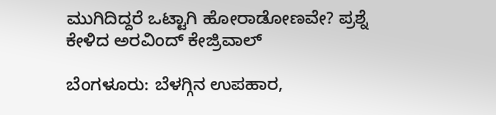ಮುಗಿದಿದ್ದರೆ ಒಟ್ಟಾಗಿ ಹೋರಾಡೋಣವೇ? ಪ್ರಶ್ನೆ ಕೇಳಿದ ಅರವಿಂದ್ ಕೇಜ್ರಿವಾಲ್

ಬೆಂಗಳೂರು: ಬೆಳಗ್ಗಿನ ಉಪಹಾರ,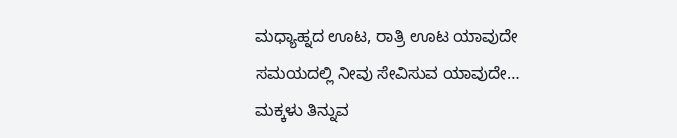ಮಧ್ಯಾಹ್ನದ ಊಟ, ರಾತ್ರಿ ಊಟ ಯಾವುದೇ ಸಮಯದಲ್ಲಿ ನೀವು ಸೇವಿಸುವ ಯಾವುದೇ…
ಮಕ್ಕಳು ತಿನ್ನುವ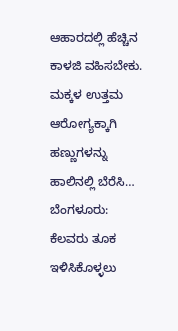ಆಹಾರದಲ್ಲಿ ಹೆಚ್ಚಿನ ಕಾಳಜಿ ವಹಿಸಬೇಕು. ಮಕ್ಕಳ ಉತ್ತಮ ಆರೋಗ್ಯಕ್ಕಾಗಿ ಹಣ್ಣುಗಳನ್ನು ಹಾಲಿನಲ್ಲಿ ಬೆರೆಸಿ…
ಬೆಂಗಳೂರು: ಕೆಲವರು ತೂಕ ಇಳಿಸಿಕೊಳ್ಳಲು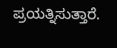ಪ್ರಯತ್ನಿಸುತ್ತಾರೆ.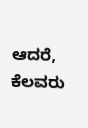ಆದರೆ, ಕೆಲವರು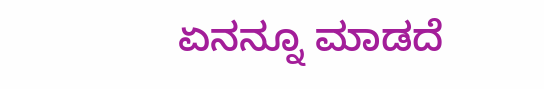ಏನನ್ನೂ ಮಾಡದೆ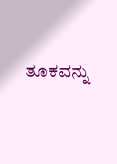ತೂಕವನ್ನು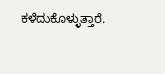ಕಳೆದುಕೊಳ್ಳುತ್ತಾರೆ.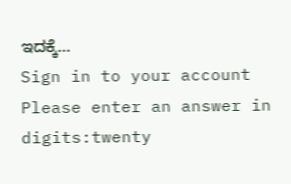ಇದಕ್ಕೆ…
Sign in to your account
Please enter an answer in digits:twenty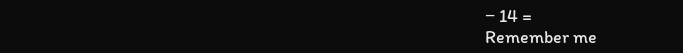− 14 =
Remember me